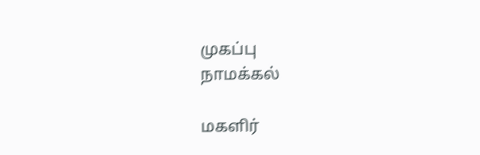முகப்பு
நாமக்கல்

மகளிர்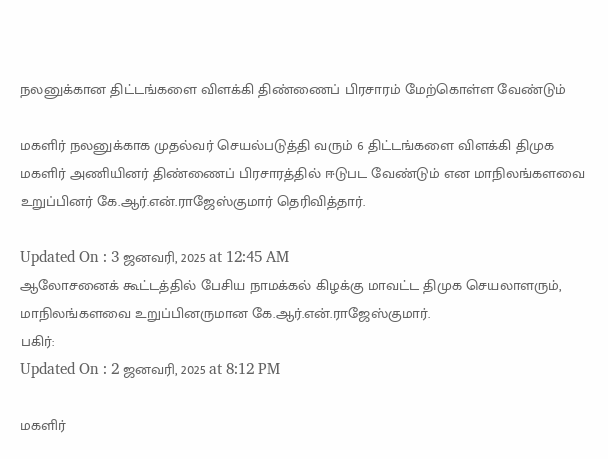நலனுக்கான திட்டங்களை விளக்கி திண்ணைப் பிரசாரம் மேற்கொள்ள வேண்டும்

மகளிர் நலனுக்காக முதல்வர் செயல்படுத்தி வரும் 6 திட்டங்களை விளக்கி திமுக மகளிர் அணியினர் திண்ணைப் பிரசாரத்தில் ஈடுபட வேண்டும் என மாநிலங்களவை உறுப்பினர் கே.ஆர்.என்.ராஜேஸ்குமார் தெரிவித்தார்.

Updated On : 3 ஜனவரி, 2025 at 12:45 AM
ஆலோசனைக் கூட்டத்தில் பேசிய நாமக்கல் கிழக்கு மாவட்ட திமுக செயலாளரும், மாநிலங்களவை உறுப்பினருமான கே.ஆர்.என்.ராஜேஸ்குமார்.
பகிர்:
Updated On : 2 ஜனவரி, 2025 at 8:12 PM

மகளிர்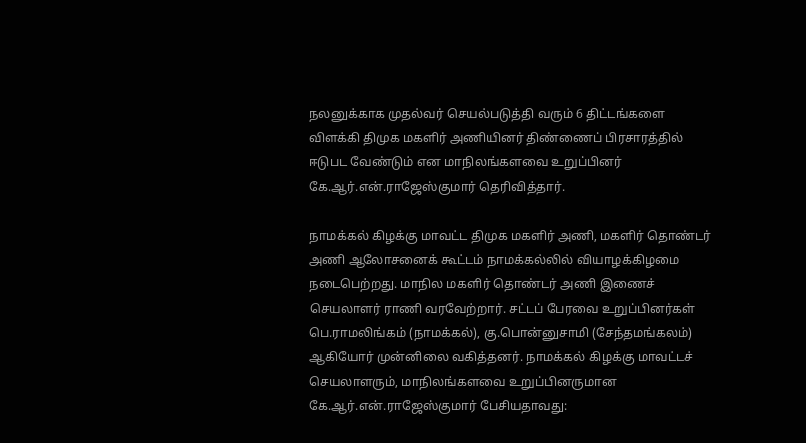நலனுக்காக முதல்வர் செயல்படுத்தி வரும் 6 திட்டங்களை விளக்கி திமுக மகளிர் அணியினர் திண்ணைப் பிரசாரத்தில் ஈடுபட வேண்டும் என மாநிலங்களவை உறுப்பினர் கே.ஆர்.என்.ராஜேஸ்குமார் தெரிவித்தார்.

நாமக்கல் கிழக்கு மாவட்ட திமுக மகளிர் அணி, மகளிர் தொண்டர் அணி ஆலோசனைக் கூட்டம் நாமக்கல்லில் வியாழக்கிழமை நடைபெற்றது. மாநில மகளிர் தொண்டர் அணி இணைச் செயலாளர் ராணி வரவேற்றார். சட்டப் பேரவை உறுப்பினர்கள் பெ.ராமலிங்கம் (நாமக்கல்), கு.பொன்னுசாமி (சேந்தமங்கலம்) ஆகியோர் முன்னிலை வகித்தனர். நாமக்கல் கிழக்கு மாவட்டச் செயலாளரும், மாநிலங்களவை உறுப்பினருமான கே.ஆர்.என்.ராஜேஸ்குமார் பேசியதாவது: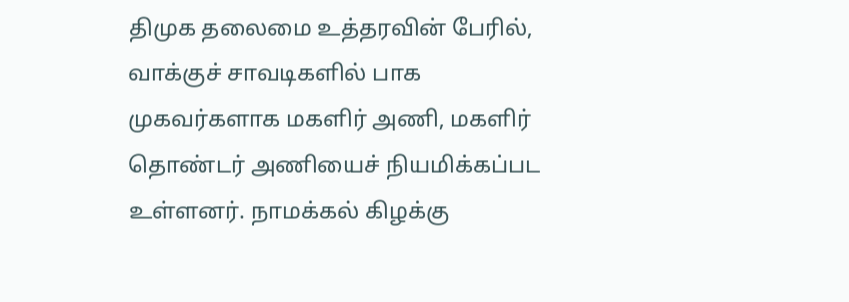திமுக தலைமை உத்தரவின் பேரில், வாக்குச் சாவடிகளில் பாக முகவர்களாக மகளிர் அணி, மகளிர் தொண்டர் அணியைச் நியமிக்கப்பட உள்ளனர். நாமக்கல் கிழக்கு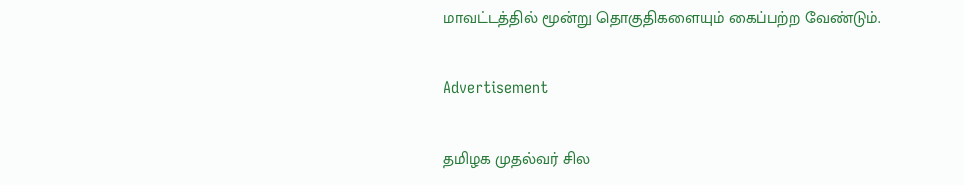மாவட்டத்தில் மூன்று தொகுதிகளையும் கைப்பற்ற வேண்டும்.

Advertisement

தமிழக முதல்வர் சில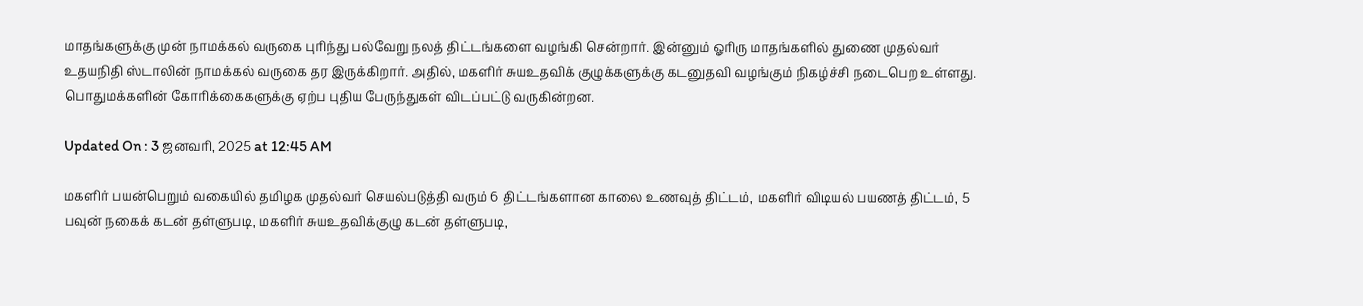மாதங்களுக்கு முன் நாமக்கல் வருகை புரிந்து பல்வேறு நலத் திட்டங்களை வழங்கி சென்றார். இன்னும் ஓரிரு மாதங்களில் துணை முதல்வர் உதயநிதி ஸ்டாலின் நாமக்கல் வருகை தர இருக்கிறார். அதில், மகளிர் சுயஉதவிக் குழுக்களுக்கு கடனுதவி வழங்கும் நிகழ்ச்சி நடைபெற உள்ளது. பொதுமக்களின் கோரிக்கைகளுக்கு ஏற்ப புதிய பேருந்துகள் விடப்பட்டு வருகின்றன.

Updated On : 3 ஜனவரி, 2025 at 12:45 AM

மகளிர் பயன்பெறும் வகையில் தமிழக முதல்வர் செயல்படுத்தி வரும் 6 திட்டங்களான காலை உணவுத் திட்டம், மகளிர் விடியல் பயணத் திட்டம், 5 பவுன் நகைக் கடன் தள்ளுபடி, மகளிர் சுயஉதவிக்குழு கடன் தள்ளுபடி,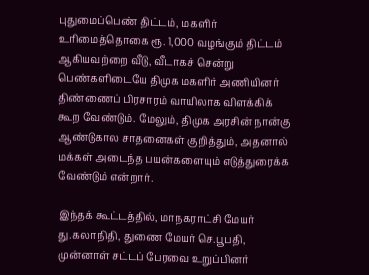புதுமைப்பெண் திட்டம், மகளிர் உரிமைத்தொகை ரூ. 1,000 வழங்கும் திட்டம் ஆகியவற்றை வீடு, வீடாகச் சென்று பெண்களிடையே திமுக மகளிர் அணியினர் திண்ணைப் பிரசாரம் வாயிலாக விளக்கிக் கூற வேண்டும். மேலும், திமுக அரசின் நான்கு ஆண்டுகால சாதனைகள் குறித்தும், அதனால் மக்கள் அடைந்த பயன்களையும் எடுத்துரைக்க வேண்டும் என்றார்.

இந்தக் கூட்டத்தில், மாநகராட்சி மேயர் து.கலாநிதி, துணை மேயர் செ.பூபதி, முன்னாள் சட்டப் பேரவை உறுப்பினர்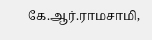கே.ஆர்.ராமசாமி,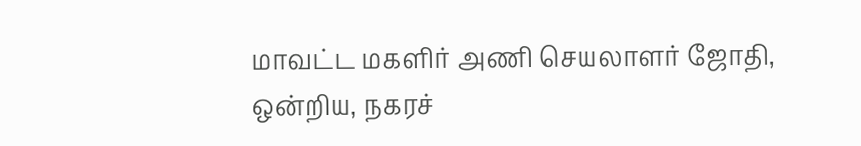மாவட்ட மகளிர் அணி செயலாளர் ஜோதி, ஒன்றிய, நகரச்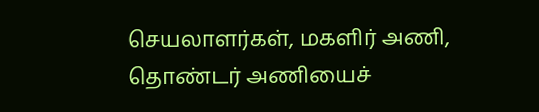செயலாளர்கள், மகளிர் அணி, தொண்டர் அணியைச்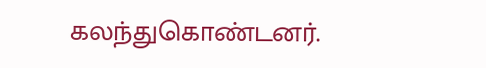கலந்துகொண்டனர்.